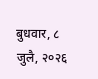बुधवार, ८ जुलै, २०२६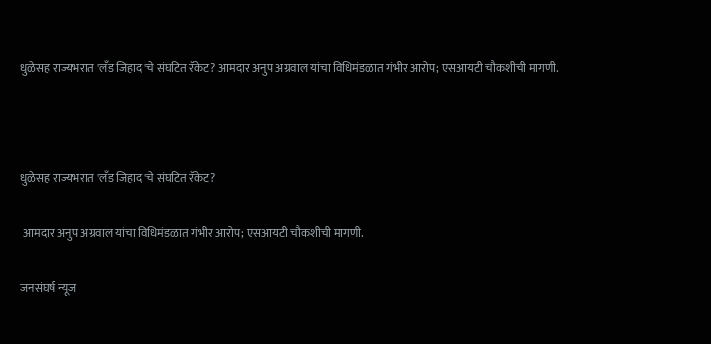धुळेसह राज्यभरात 'लँड जिहाद'चे संघटित रॅकेट? आमदार अनुप अग्रवाल यांचा विधिमंडळात गंभीर आरोप; एसआयटी चौकशीची मागणी.



धुळेसह राज्यभरात 'लँड जिहाद'चे संघटित रॅकेट?

 आमदार अनुप अग्रवाल यांचा विधिमंडळात गंभीर आरोप; एसआयटी चौकशीची मागणी.

जनसंघर्ष न्यूज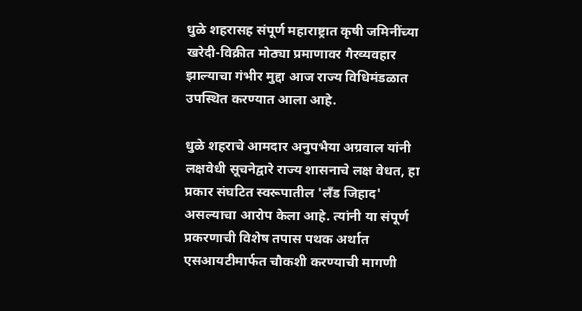धुळे शहरासह संपूर्ण महाराष्ट्रात कृषी जमिनींच्या खरेदी-विक्रीत मोठ्या प्रमाणावर गैरव्यवहार झाल्याचा गंभीर मुद्दा आज राज्य विधिमंडळात उपस्थित करण्यात आला आहे.

धुळे शहराचे आमदार अनुपभैया अग्रवाल यांनी लक्षवेधी सूचनेद्वारे राज्य शासनाचे लक्ष वेधत, हा प्रकार संघटित स्वरूपातील 'लँड जिहाद' असल्याचा आरोप केला आहे. त्यांनी या संपूर्ण प्रकरणाची विशेष तपास पथक अर्थात एसआयटीमार्फत चौकशी करण्याची मागणी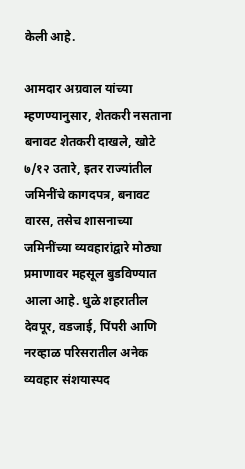केली आहे.

आमदार अग्रवाल यांच्या म्हणण्यानुसार, शेतकरी नसताना बनावट शेतकरी दाखले, खोटे ७/१२ उतारे, इतर राज्यांतील जमिनींचे कागदपत्र, बनावट वारस, तसेच शासनाच्या जमिनींच्या व्यवहारांद्वारे मोठ्या प्रमाणावर महसूल बुडविण्यात आला आहे. धुळे शहरातील देवपूर, वडजाई, पिंपरी आणि नरव्हाळ परिसरातील अनेक व्यवहार संशयास्पद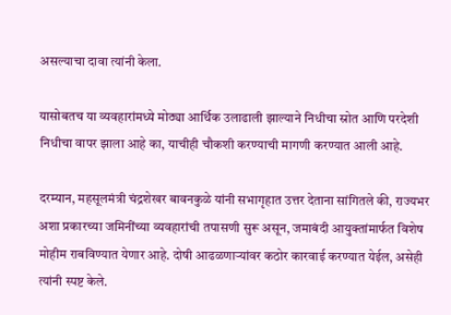असल्याचा दावा त्यांनी केला.

यासोबतच या व्यवहारांमध्ये मोठ्या आर्थिक उलाढाली झाल्याने निधीचा स्रोत आणि परदेशी निधीचा वापर झाला आहे का, याचीही चौकशी करण्याची मागणी करण्यात आली आहे.

दरम्यान, महसूलमंत्री चंद्रशेखर बावनकुळे यांनी सभागृहात उत्तर देताना सांगितले की, राज्यभर अशा प्रकारच्या जमिनींच्या व्यवहारांची तपासणी सुरू असून, जमाबंदी आयुक्तांमार्फत विशेष मोहीम राबविण्यात येणार आहे. दोषी आढळणाऱ्यांवर कठोर कारवाई करण्यात येईल, असेही त्यांनी स्पष्ट केले.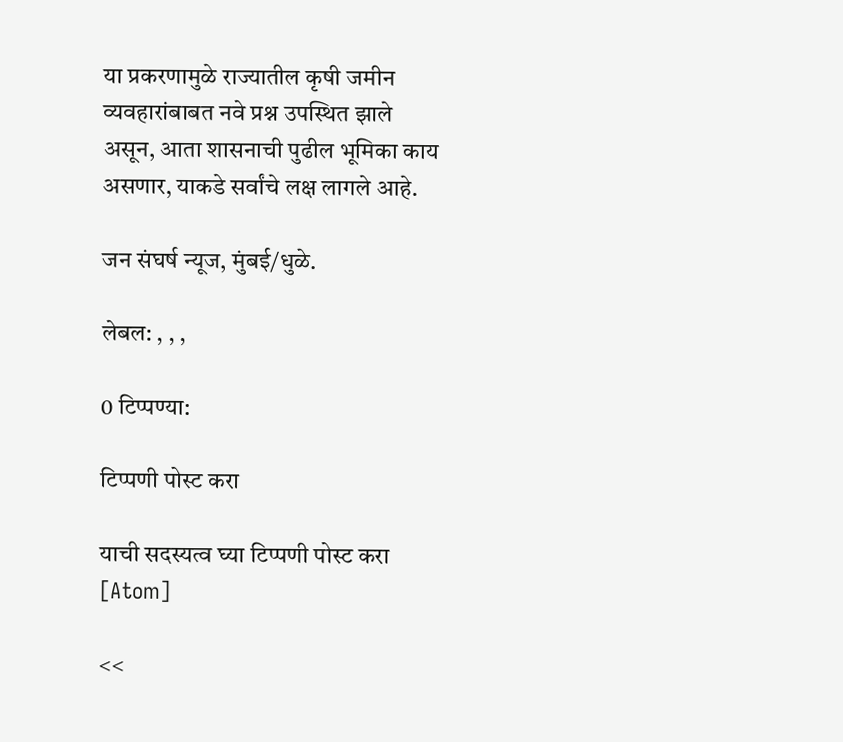या प्रकरणामुळे राज्यातील कृषी जमीन व्यवहारांबाबत नवे प्रश्न उपस्थित झाले असून, आता शासनाची पुढील भूमिका काय असणार, याकडे सर्वांचे लक्ष लागले आहे.

जन संघर्ष न्यूज, मुंबई/धुळे.

लेबल: , , ,

0 टिप्पण्या:

टिप्पणी पोस्ट करा

याची सदस्यत्व घ्या टिप्पणी पोस्ट करा [Atom]

<<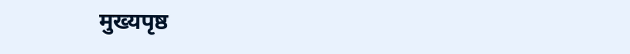मुख्यपृष्ठ